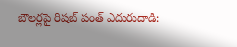బౌలర్లపై రిషబ్ పంత్ ఎదురుదాడి: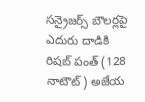సన్రైజర్స్ బౌలర్లపై ఎదురు దాడికి రిషబ్ పంత్ (128 నాటౌట్) అజేయ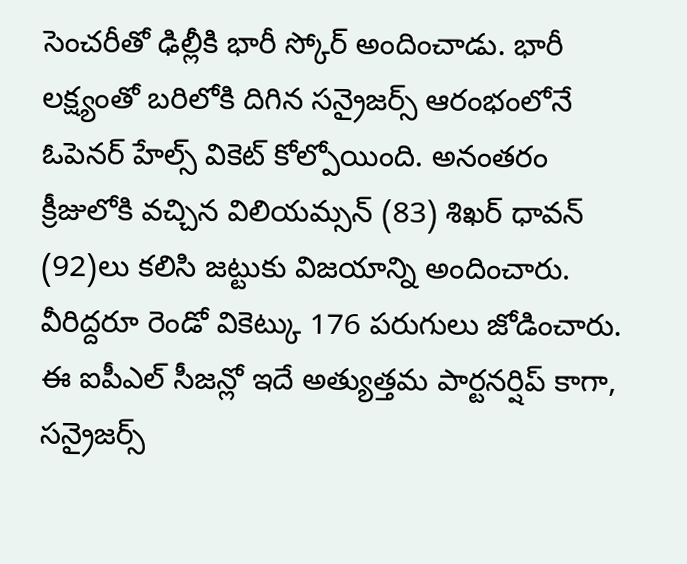సెంచరీతో ఢిల్లీకి భారీ స్కోర్ అందించాడు. భారీ లక్ష్యంతో బరిలోకి దిగిన సన్రైజర్స్ ఆరంభంలోనే ఓపెనర్ హేల్స్ వికెట్ కోల్పోయింది. అనంతరం క్రీజులోకి వచ్చిన విలియమ్సన్ (83) శిఖర్ ధావన్ (92)లు కలిసి జట్టుకు విజయాన్ని అందించారు. వీరిద్దరూ రెండో వికెట్కు 176 పరుగులు జోడించారు. ఈ ఐపీఎల్ సీజన్లో ఇదే అత్యుత్తమ పార్టనర్షిప్ కాగా, సన్రైజర్స్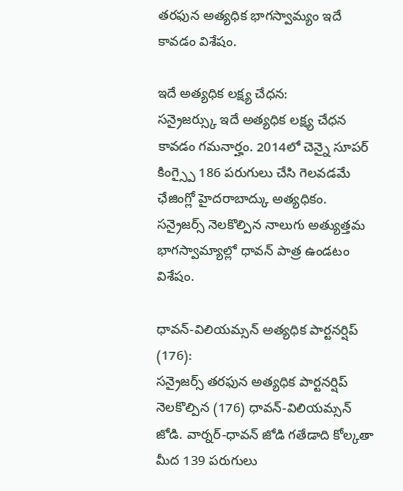తరఫున అత్యధిక భాగస్వామ్యం ఇదే కావడం విశేషం.

ఇదే అత్యధిక లక్ష్య చేధన:
సన్రైజర్స్కు ఇదే అత్యధిక లక్ష్య చేధన కావడం గమనార్హం. 2014లో చెన్నై సూపర్ కింగ్స్పై 186 పరుగులు చేసి గెలవడమే ఛేజింగ్లో హైదరాబాద్కు అత్యధికం. సన్రైజర్స్ నెలకొల్పిన నాలుగు అత్యుత్తమ భాగస్వామ్యాల్లో ధావన్ పాత్ర ఉండటం విశేషం.

ధావన్-విలియమ్సన్ అత్యధిక పార్టనర్షిప్ (176):
సన్రైజర్స్ తరఫున అత్యధిక పార్టనర్షిప్ నెలకొల్పిన (176) ధావన్-విలియమ్సన్ జోడి. వార్నర్-ధావన్ జోడి గతేడాది కోల్కతా మీద 139 పరుగులు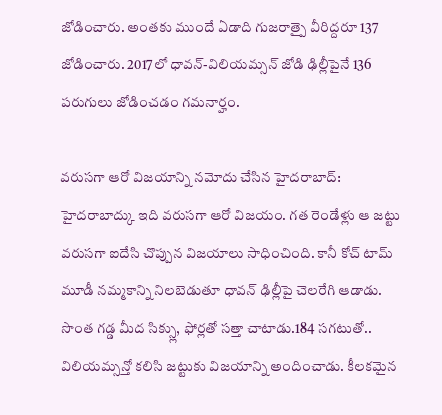జోడించారు. అంతకు ముందే ఏడాది గుజరాత్పై వీరిద్దరూ 137 జోడించారు. 2017లో ధావన్-విలియమ్సన్ జోడి ఢిల్లీపైనే 136 పరుగులు జోడించడం గమనార్హం.

వరుసగా ఆరో విజయాన్ని నమోదు చేసిన హైదరాబాద్:
హైదరాబాద్కు ఇది వరుసగా ఆరో విజయం. గత రెండేళ్లు ఆ జట్టు వరుసగా ఐదేసి చొప్పున విజయాలు సాధించింది. కానీ కోచ్ టామ్ మూడీ నమ్మకాన్ని నిలబెడుతూ ధావన్ ఢిల్లీపై చెలరేగి ఆడాడు. సొంత గడ్డ మీద సిక్స్లు, ఫోర్లతో సత్తా చాటాడు.184 సగటుతో.. విలియమ్సన్తో కలిసి జట్టుకు విజయాన్ని అందించాడు. కీలకమైన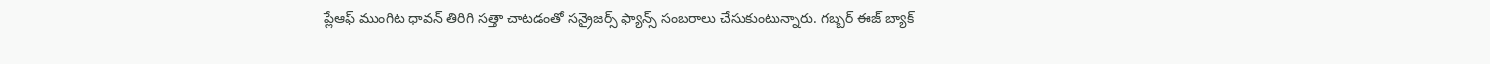ప్లేఆఫ్ ముంగిట ధావన్ తిరిగి సత్తా చాటడంతో సన్రైజర్స్ ఫ్యాన్స్ సంబరాలు చేసుకుంటున్నారు. గబ్బర్ ఈజ్ బ్యాక్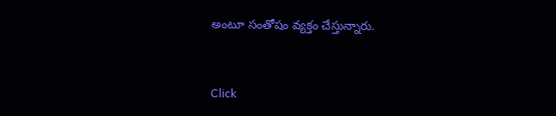అంటూ సంతోషం వ్యక్తం చేస్తున్నారు.


Click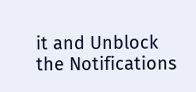it and Unblock the Notifications